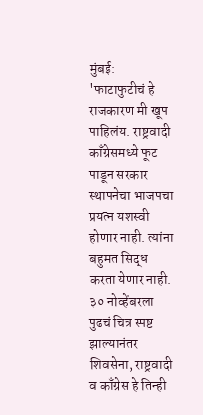मुंबई: 'फाटाफुटीचं हे राजकारण मी खूप पाहिलंय. राष्ट्रवादी काँग्रेसमध्ये फूट पाडून सरकार स्थापनेचा भाजपचा प्रयत्न यशस्वी होणार नाही. त्यांना बहुमत सिद्ध करता येणार नाही. ३० नोव्हेंबरला पुढचं चित्र स्पष्ट झाल्यानंतर शिवसेना, राष्ट्रवादी व काँग्रेस हे तिन्ही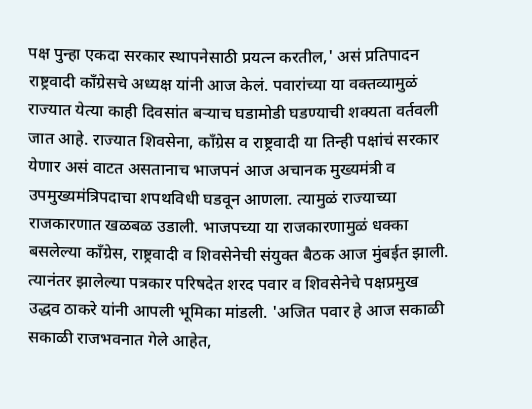पक्ष पुन्हा एकदा सरकार स्थापनेसाठी प्रयत्न करतील,' असं प्रतिपादन राष्ट्रवादी काँग्रेसचे अध्यक्ष यांनी आज केलं. पवारांच्या या वक्तव्यामुळं राज्यात येत्या काही दिवसांत बऱ्याच घडामोडी घडण्याची शक्यता वर्तवली जात आहे. राज्यात शिवसेना, काँग्रेस व राष्ट्रवादी या तिन्ही पक्षांचं सरकार येणार असं वाटत असतानाच भाजपनं आज अचानक मुख्यमंत्री व उपमुख्यमंत्रिपदाचा शपथविधी घडवून आणला. त्यामुळं राज्याच्या राजकारणात खळबळ उडाली. भाजपच्या या राजकारणामुळं धक्का बसलेल्या काँग्रेस, राष्ट्रवादी व शिवसेनेची संयुक्त बैठक आज मुंबईत झाली. त्यानंतर झालेल्या पत्रकार परिषदेत शरद पवार व शिवसेनेचे पक्षप्रमुख उद्धव ठाकरे यांनी आपली भूमिका मांडली. 'अजित पवार हे आज सकाळी सकाळी राजभवनात गेले आहेत,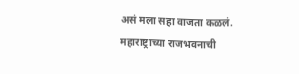असं मला सहा वाजता कळलं. महाराष्ट्राच्या राजभवनाची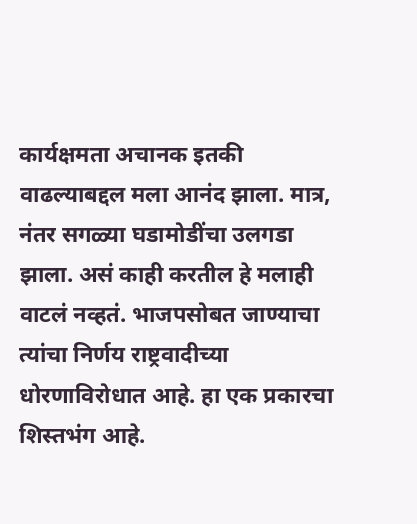कार्यक्षमता अचानक इतकी वाढल्याबद्दल मला आनंद झाला. मात्र, नंतर सगळ्या घडामोडींचा उलगडा झाला. असं काही करतील हे मलाही वाटलं नव्हतं. भाजपसोबत जाण्याचा त्यांचा निर्णय राष्ट्रवादीच्या धोरणाविरोधात आहे. हा एक प्रकारचा शिस्तभंग आहे.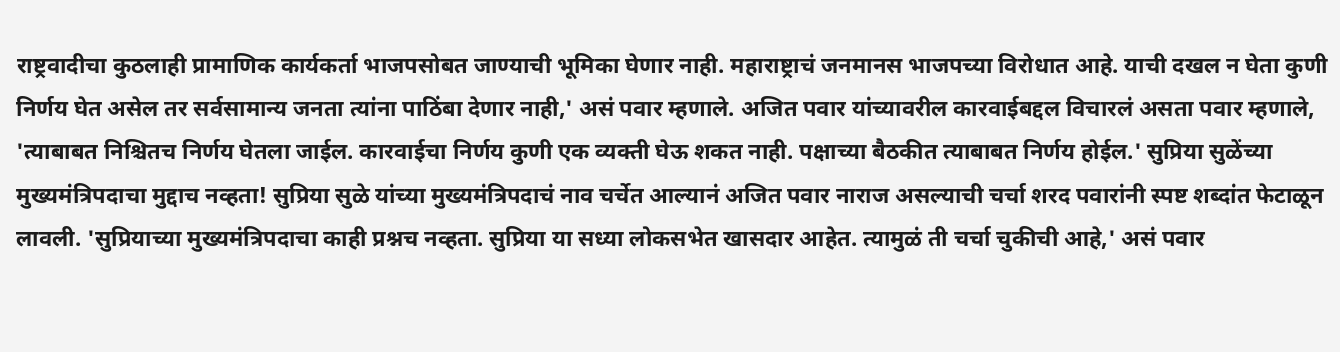राष्ट्रवादीचा कुठलाही प्रामाणिक कार्यकर्ता भाजपसोबत जाण्याची भूमिका घेणार नाही. महाराष्ट्राचं जनमानस भाजपच्या विरोधात आहे. याची दखल न घेता कुणी निर्णय घेत असेल तर सर्वसामान्य जनता त्यांना पाठिंबा देणार नाही,' असं पवार म्हणाले. अजित पवार यांच्यावरील कारवाईबद्दल विचारलं असता पवार म्हणाले,
'त्याबाबत निश्चितच निर्णय घेतला जाईल. कारवाईचा निर्णय कुणी एक व्यक्ती घेऊ शकत नाही. पक्षाच्या बैठकीत त्याबाबत निर्णय होईल.' सुप्रिया सुळेंच्या मुख्यमंत्रिपदाचा मुद्दाच नव्हता! सुप्रिया सुळे यांच्या मुख्यमंत्रिपदाचं नाव चर्चेत आल्यानं अजित पवार नाराज असल्याची चर्चा शरद पवारांनी स्पष्ट शब्दांत फेटाळून लावली. 'सुप्रियाच्या मुख्यमंत्रिपदाचा काही प्रश्नच नव्हता. सुप्रिया या सध्या लोकसभेत खासदार आहेत. त्यामुळं ती चर्चा चुकीची आहे,' असं पवार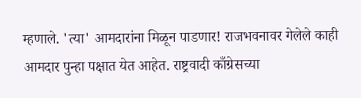म्हणाले. 'त्या' आमदारांना मिळून पाडणार! राजभवनावर गेलेले काही आमदार पुन्हा पक्षात येत आहेत. राष्ट्रवादी काँग्रेसच्या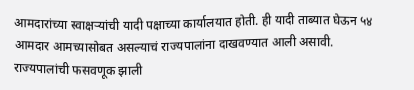आमदारांच्या स्वाक्षऱ्यांची यादी पक्षाच्या कार्यालयात होती. ही यादी ताब्यात घेऊन ५४ आमदार आमच्यासोबत असल्याचं राज्यपालांना दाखवण्यात आली असावी. राज्यपालांची फसवणूक झाली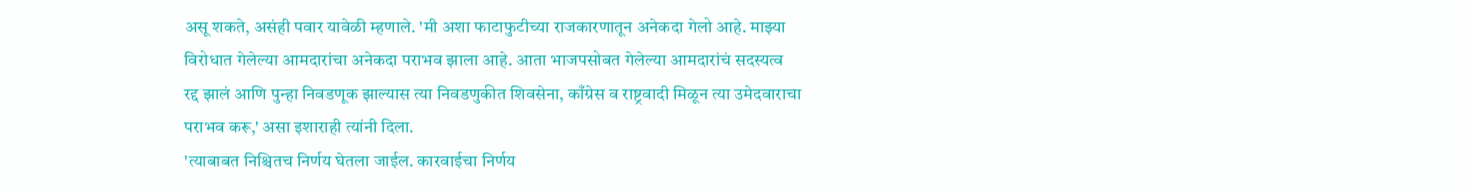असू शकते, असंही पवार यावेळी म्हणाले. 'मी अशा फाटाफुटीच्या राजकारणातून अनेकदा गेलो आहे. माझ्या विरोधात गेलेल्या आमदारांचा अनेकदा पराभव झाला आहे. आता भाजपसोबत गेलेल्या आमदारांचं सदस्यत्व रद्द झालं आणि पुन्हा निवडणूक झाल्यास त्या निवडणुकीत शिवसेना, काँग्रेस व राष्ट्रवादी मिळून त्या उमेदवाराचा पराभव करू,' असा इशाराही त्यांनी दिला.
'त्याबाबत निश्चितच निर्णय घेतला जाईल. कारवाईचा निर्णय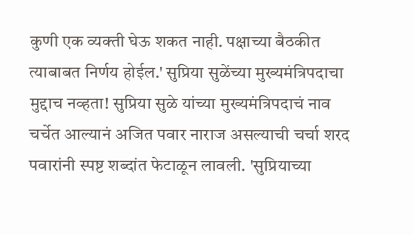कुणी एक व्यक्ती घेऊ शकत नाही. पक्षाच्या बैठकीत त्याबाबत निर्णय होईल.' सुप्रिया सुळेंच्या मुख्यमंत्रिपदाचा मुद्दाच नव्हता! सुप्रिया सुळे यांच्या मुख्यमंत्रिपदाचं नाव चर्चेत आल्यानं अजित पवार नाराज असल्याची चर्चा शरद पवारांनी स्पष्ट शब्दांत फेटाळून लावली. 'सुप्रियाच्या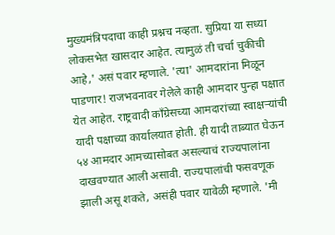मुख्यमंत्रिपदाचा काही प्रश्नच नव्हता. सुप्रिया या सध्या लोकसभेत खासदार आहेत. त्यामुळं ती चर्चा चुकीची आहे,' असं पवार म्हणाले. 'त्या' आमदारांना मिळून पाडणार! राजभवनावर गेलेले काही आमदार पुन्हा पक्षात येत आहेत. राष्ट्रवादी काँग्रेसच्या आमदारांच्या स्वाक्षऱ्यांची यादी पक्षाच्या कार्यालयात होती. ही यादी ताब्यात घेऊन ५४ आमदार आमच्यासोबत असल्याचं राज्यपालांना दाखवण्यात आली असावी. राज्यपालांची फसवणूक झाली असू शकते, असंही पवार यावेळी म्हणाले. 'मी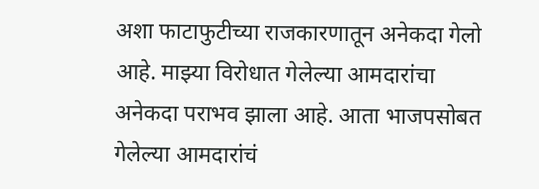अशा फाटाफुटीच्या राजकारणातून अनेकदा गेलो आहे. माझ्या विरोधात गेलेल्या आमदारांचा अनेकदा पराभव झाला आहे. आता भाजपसोबत गेलेल्या आमदारांचं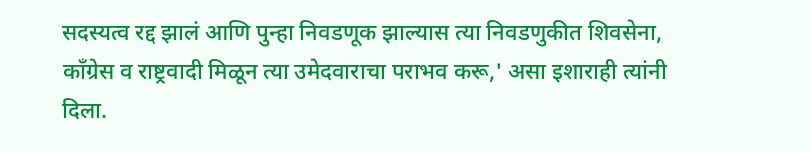सदस्यत्व रद्द झालं आणि पुन्हा निवडणूक झाल्यास त्या निवडणुकीत शिवसेना, काँग्रेस व राष्ट्रवादी मिळून त्या उमेदवाराचा पराभव करू,' असा इशाराही त्यांनी दिला.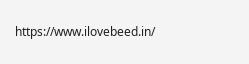https://www.ilovebeed.in/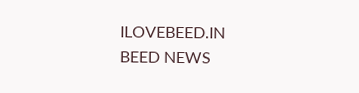ILOVEBEED.IN BEED NEWS